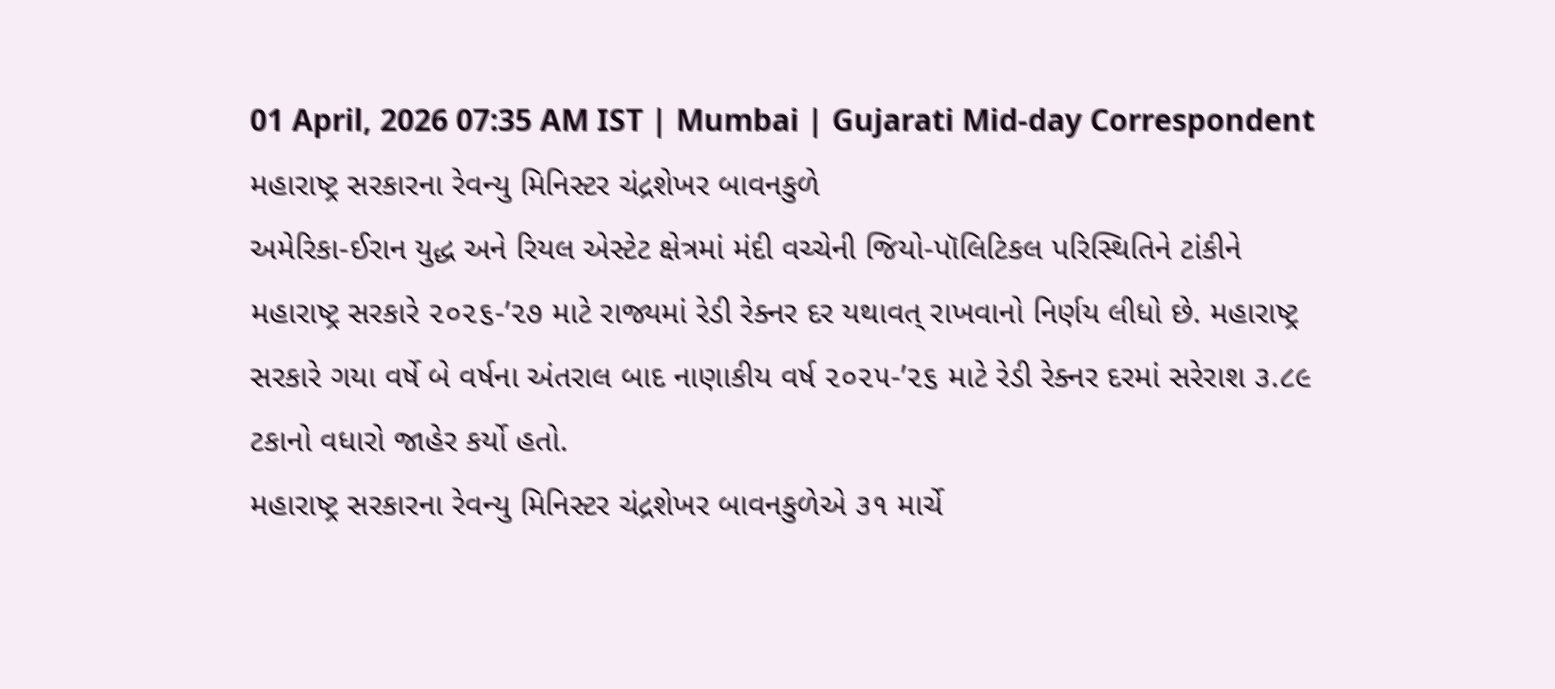01 April, 2026 07:35 AM IST | Mumbai | Gujarati Mid-day Correspondent
મહારાષ્ટ્ર સરકારના રેવન્યુ મિનિસ્ટર ચંદ્રશેખર બાવનકુળે
અમેરિકા-ઈરાન યુદ્ધ અને રિયલ એસ્ટેટ ક્ષેત્રમાં મંદી વચ્ચેની જિયો-પૉલિટિકલ પરિસ્થિતિને ટાંકીને મહારાષ્ટ્ર સરકારે ૨૦૨૬-’૨૭ માટે રાજ્યમાં રેડી રેક્નર દર યથાવત્ રાખવાનો નિર્ણય લીધો છે. મહારાષ્ટ્ર સરકારે ગયા વર્ષે બે વર્ષના અંતરાલ બાદ નાણાકીય વર્ષ ૨૦૨૫-’૨૬ માટે રેડી રેક્નર દરમાં સરેરાશ ૩.૮૯ ટકાનો વધારો જાહેર કર્યો હતો.
મહારાષ્ટ્ર સરકારના રેવન્યુ મિનિસ્ટર ચંદ્રશેખર બાવનકુળેએ ૩૧ માર્ચે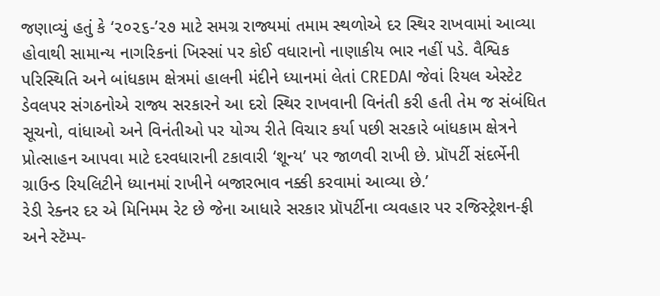જણાવ્યું હતું કે ‘૨૦૨૬-’૨૭ માટે સમગ્ર રાજ્યમાં તમામ સ્થળોએ દર સ્થિર રાખવામાં આવ્યા હોવાથી સામાન્ય નાગરિકનાં ખિસ્સાં પર કોઈ વધારાનો નાણાકીય ભાર નહીં પડે. વૈશ્વિક પરિસ્થિતિ અને બાંધકામ ક્ષેત્રમાં હાલની મંદીને ધ્યાનમાં લેતાં CREDAI જેવાં રિયલ એસ્ટેટ ડેવલપર સંગઠનોએ રાજ્ય સરકારને આ દરો સ્થિર રાખવાની વિનંતી કરી હતી તેમ જ સંબંધિત સૂચનો, વાંધાઓ અને વિનંતીઓ પર યોગ્ય રીતે વિચાર કર્યા પછી સરકારે બાંધકામ ક્ષેત્રને પ્રોત્સાહન આપવા માટે દરવધારાની ટકાવારી ‘શૂન્ય’ પર જાળવી રાખી છે. પ્રૉપર્ટી સંદર્ભેની ગ્રાઉન્ડ રિયલિટીને ધ્યાનમાં રાખીને બજારભાવ નક્કી કરવામાં આવ્યા છે.’
રેડી રેક્નર દર એ મિનિમમ રેટ છે જેના આધારે સરકાર પ્રૉપર્ટીના વ્યવહાર પર રજિસ્ટ્રેશન-ફી અને સ્ટૅમ્પ-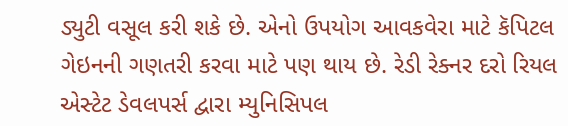ડ્યુટી વસૂલ કરી શકે છે. એનો ઉપયોગ આવકવેરા માટે કૅપિટલ ગેઇનની ગણતરી કરવા માટે પણ થાય છે. રેડી રેક્નર દરો રિયલ એસ્ટેટ ડેવલપર્સ દ્વારા મ્યુનિસિપલ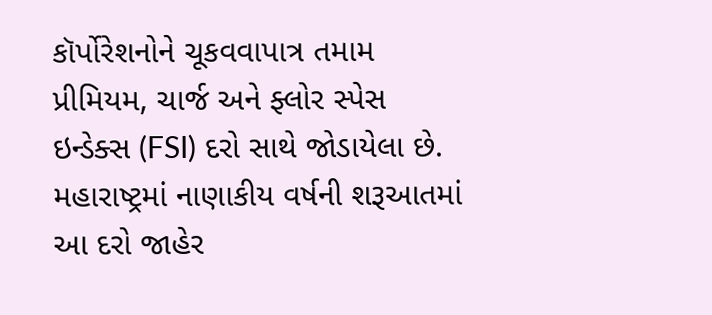કૉર્પોરેશનોને ચૂકવવાપાત્ર તમામ પ્રીમિયમ, ચાર્જ અને ફ્લોર સ્પેસ ઇન્ડેક્સ (FSI) દરો સાથે જોડાયેલા છે. મહારાષ્ટ્રમાં નાણાકીય વર્ષની શરૂઆતમાં આ દરો જાહેર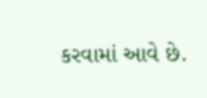કરવામાં આવે છે.